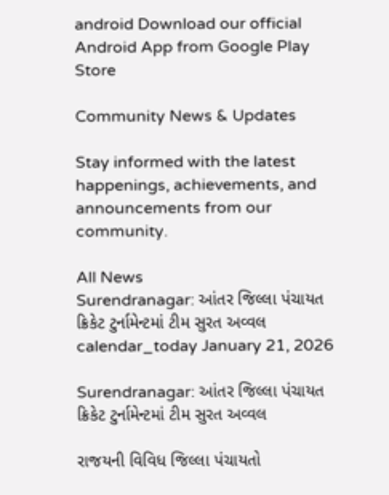android Download our official Android App from Google Play Store

Community News & Updates

Stay informed with the latest happenings, achievements, and announcements from our community.

All News
Surendranagar: આંતર જિલ્લા પંચાયત ક્રિકેટ ટુર્નામેન્ટમાં ટીમ સુરત અવ્વલ
calendar_today January 21, 2026

Surendranagar: આંતર જિલ્લા પંચાયત ક્રિકેટ ટુર્નામેન્ટમાં ટીમ સુરત અવ્વલ

રાજયની વિવિધ જિલ્લા પંચાયતો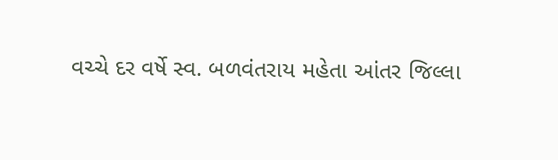વચ્ચે દર વર્ષે સ્વ. બળવંતરાય મહેતા આંતર જિલ્લા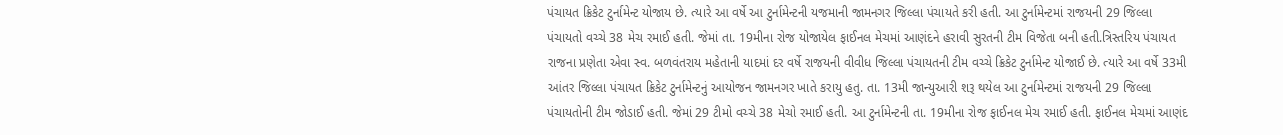પંચાયત ક્રિકેટ ટુર્નામેન્ટ યોજાય છે. ત્યારે આ વર્ષે આ ટુર્નામેન્ટની યજમાની જામનગર જિલ્લા પંચાયતે કરી હતી. આ ટુર્નામેન્ટમાં રાજયની 29 જિલ્લા પંચાયતો વચ્ચે 38 મેચ રમાઈ હતી. જેમાં તા. 19મીના રોજ યોજાયેલ ફાઈનલ મેચમાં આણંદને હરાવી સુરતની ટીમ વિજેતા બની હતી.ત્રિસ્તરિય પંચાયત રાજના પ્રણેતા એવા સ્વ. બળવંતરાય મહેતાની યાદમાં દર વર્ષે રાજયની વીવીધ જિલ્લા પંચાયતની ટીમ વચ્ચે ક્રિકેટ ટુર્નામેન્ટ યોજાઈ છે. ત્યારે આ વર્ષે 33મી આંતર જિલ્લા પંચાયત ક્રિકેટ ટુર્નામેન્ટનું આયોજન જામનગર ખાતે કરાયુ હતુ. તા. 13મી જાન્યુઆરી શરૂ થયેલ આ ટુર્નામેન્ટમાં રાજયની 29 જિલ્લા પંચાયતોની ટીમ જોડાઈ હતી. જેમાં 29 ટીમો વચ્ચે 38 મેચો રમાઈ હતી. આ ટુર્નામેન્ટની તા. 19મીના રોજ ફાઈનલ મેચ રમાઈ હતી. ફાઈનલ મેચમાં આણંદ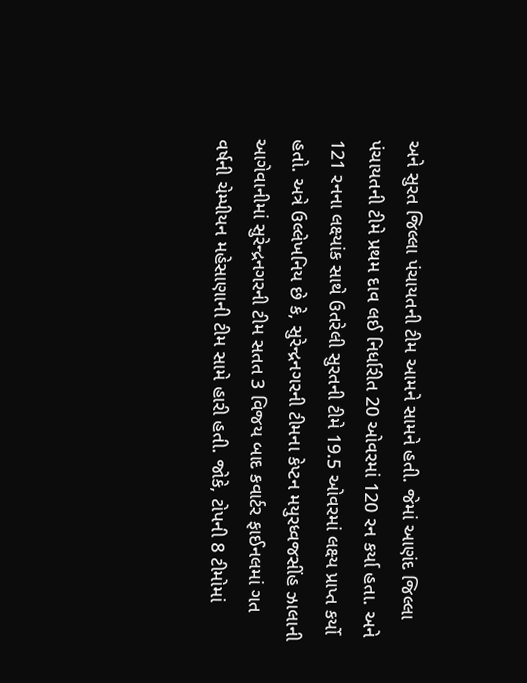અને સુરત જિલ્લા પંચાયતની ટીમ આમને સામને હતી. જેમાં આણંદ જિલ્લા પંચાયતની ટીમે પ્રથમ દાવ લઈ નિર્ધારીત 20 ઓવરમાં 120 રન કર્યા હતા. અને 121 રનના લક્ષ્યાંક સાથે ઉતરેલી સુરતની ટીમે 19.5 ઓવરમાં લક્ષ્ય પ્રાપ્ત કર્યો હતો. અત્રે ઉલ્લેખનિય છે કે, સુરેન્દ્રનગરની ટીમના કેપ્ટન મયુરધ્વજસીંહ ઝાલાની આગેવાનીમાં સુરેન્દ્રનગરની ટીમ સતત 3 વિજય બાદ કવાર્ટર ફાઈનલમાં ગત વર્ષની ચેમ્પીયન મહેસાણાની ટીમ સામે હારી હતી. જોકે, ટોપની 8 ટીમોમાં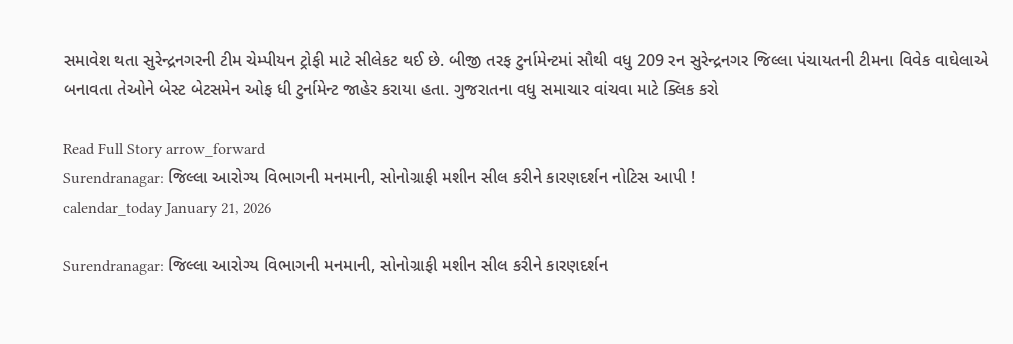સમાવેશ થતા સુરેન્દ્રનગરની ટીમ ચેમ્પીયન ટ્રોફી માટે સીલેકટ થઈ છે. બીજી તરફ ટુર્નામેન્ટમાં સૌથી વધુ 209 રન સુરેન્દ્રનગર જિલ્લા પંચાયતની ટીમના વિવેક વાઘેલાએ બનાવતા તેઓને બેસ્ટ બેટસમેન ઓફ ધી ટુર્નામેન્ટ જાહેર કરાયા હતા. ગુજરાતના વધુ સમાચાર વાંચવા માટે ક્લિક કરો

Read Full Story arrow_forward
Surendranagar: જિલ્લા આરોગ્ય વિભાગની મનમાની, સોનોગ્રાફી મશીન સીલ કરીને કારણદર્શન નોટિસ આપી !
calendar_today January 21, 2026

Surendranagar: જિલ્લા આરોગ્ય વિભાગની મનમાની, સોનોગ્રાફી મશીન સીલ કરીને કારણદર્શન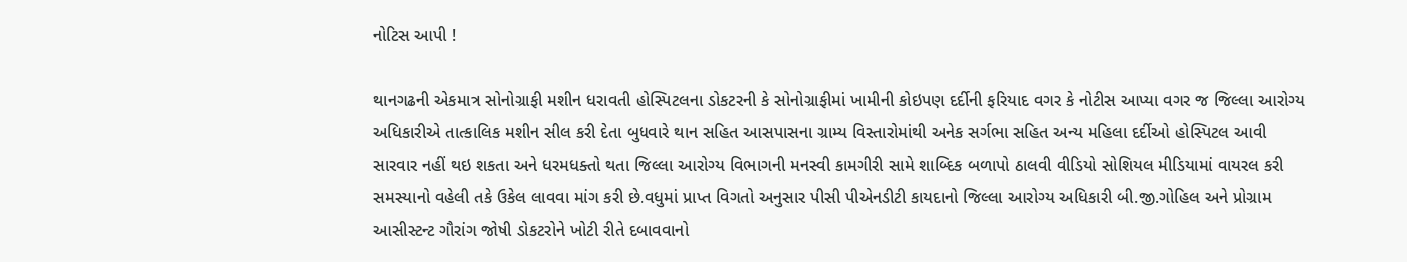નોટિસ આપી !

થાનગઢની એકમાત્ર સોનોગ્રાફી મશીન ધરાવતી હોસ્પિટલના ડોકટરની કે સોનોગ્રાફીમાં ખામીની કોઇપણ દર્દીની ફરિયાદ વગર કે નોટીસ આપ્યા વગર જ જિલ્લા આરોગ્ય અધિકારીએ તાત્કાલિક મશીન સીલ કરી દેતા બુધવારે થાન સહિત આસપાસના ગ્રામ્ય વિસ્તારોમાંથી અનેક સર્ગભા સહિત અન્ય મહિલા દર્દીઓ હોસ્પિટલ આવી સારવાર નહીં થઇ શકતા અને ધરમધક્તો થતા જિલ્લા આરોગ્ય વિભાગની મનસ્વી કામગીરી સામે શાબ્દિક બળાપો ઠાલવી વીડિયો સોશિયલ મીડિયામાં વાયરલ કરી સમસ્યાનો વહેલી તકે ઉકેલ લાવવા માંગ કરી છે.વધુમાં પ્રાપ્ત વિગતો અનુસાર પીસી પીએનડીટી કાયદાનો જિલ્લા આરોગ્ય અધિકારી બી.જી.ગોહિલ અને પ્રોગ્રામ આસીસ્ટન્ટ ગૌરાંગ જોષી ડોકટરોને ખોટી રીતે દબાવવાનો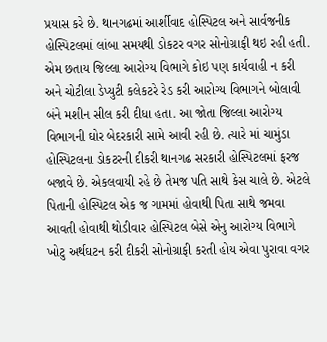પ્રયાસ કરે છે. થાનગઢમાં આર્શીવાદ હોસ્પિટલ અને સાર્વજનીક હોસ્પિટલમાં લાંબા સમયથી ડોકટર વગર સોનોગ્રાફી થઇ રહી હતી. એમ છતાય જિલ્લા આરોગ્ય વિભાગે કોઇ પણ કાર્યવાહી ન કરી અને ચોટીલા ડેપ્યુટી કલેકટરે રેડ કરી આરોગ્ય વિભાગને બોલાવી બંને મશીન સીલ કરી દીધા હતા. આ જોતા જિલ્લા આરોગ્ય વિભાગની ઘોર બેદરકારી સામે આવી રહી છે. ત્યારે માં ચામુંડા હોસ્પિટલના ડોકટરની દીકરી થાનગઢ સરકારી હોસ્પિટલમાં ફરજ બજાવે છે. એકલવાયી રહે છે તેમજ પતિ સાથે કેસ ચાલે છે. એટલે પિતાની હોસ્પિટલ એક જ ગામમાં હોવાથી પિતા સાથે જમવા આવતી હોવાથી થોડીવાર હોસ્પિટલ બેસે એનુ આરોગ્ય વિભાગે ખોટુ અર્થઘટન કરી દીકરી સોનોગ્રાફી કરતી હોય એવા પુરાવા વગર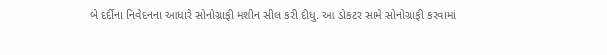બે દર્દીના નિવેદનના આધારે સોનોગ્રાફી મશીન સીલ કરી દીધુ. આ ડોકટર સામે સોનોગ્રાફી કરવામાં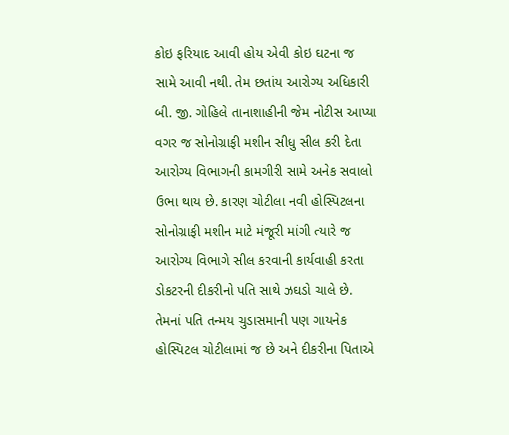કોઇ ફરિયાદ આવી હોય એવી કોઇ ઘટના જ સામે આવી નથી. તેમ છતાંય આરોગ્ય અધિકારી બી. જી. ગોહિલે તાનાશાહીની જેમ નોટીસ આપ્યા વગર જ સોનોગ્રાફી મશીન સીધુ સીલ કરી દેતા આરોગ્ય વિભાગની કામગીરી સામે અનેક સવાલો ઉભા થાય છે. કારણ ચોટીલા નવી હોસ્પિટલના સોનોગ્રાફી મશીન માટે મંજૂરી માંગી ત્યારે જ આરોગ્ય વિભાગે સીલ કરવાની કાર્યવાહી કરતા ડોકટરની દીકરીનો પતિ સાથે ઝઘડો ચાલે છે. તેમનાં પતિ તન્મય ચુડાસમાની પણ ગાયનેક હોસ્પિટલ ચોટીલામાં જ છે અને દીકરીના પિતાએ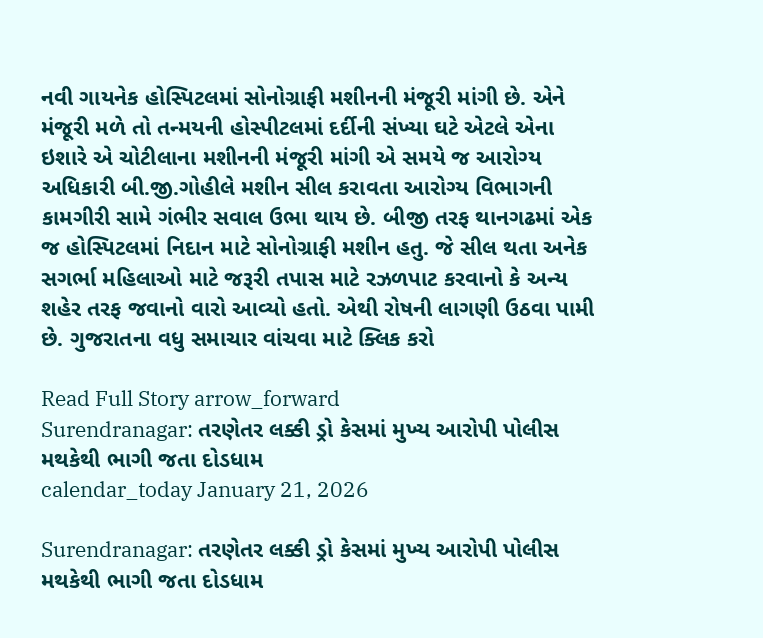નવી ગાયનેક હોસ્પિટલમાં સોનોગ્રાફી મશીનની મંજૂરી માંગી છે. એને મંજૂરી મળે તો તન્મયની હોસ્પીટલમાં દર્દીની સંખ્યા ઘટે એટલે એના ઇશારે એ ચોટીલાના મશીનની મંજૂરી માંગી એ સમયે જ આરોગ્ય અધિકારી બી.જી.ગોહીલે મશીન સીલ કરાવતા આરોગ્ય વિભાગની કામગીરી સામે ગંભીર સવાલ ઉભા થાય છે. બીજી તરફ થાનગઢમાં એક જ હોસ્પિટલમાં નિદાન માટે સોનોગ્રાફી મશીન હતુ. જે સીલ થતા અનેક સગર્ભા મહિલાઓ માટે જરૂરી તપાસ માટે રઝળપાટ કરવાનો કે અન્ય શહેર તરફ જવાનો વારો આવ્યો હતો. એથી રોષની લાગણી ઉઠવા પામી છે. ગુજરાતના વધુ સમાચાર વાંચવા માટે ક્લિક કરો

Read Full Story arrow_forward
Surendranagar: તરણેતર લક્કી ડ્રો કેસમાં મુખ્ય આરોપી પોલીસ મથકેથી ભાગી જતા દોડધામ
calendar_today January 21, 2026

Surendranagar: તરણેતર લક્કી ડ્રો કેસમાં મુખ્ય આરોપી પોલીસ મથકેથી ભાગી જતા દોડધામ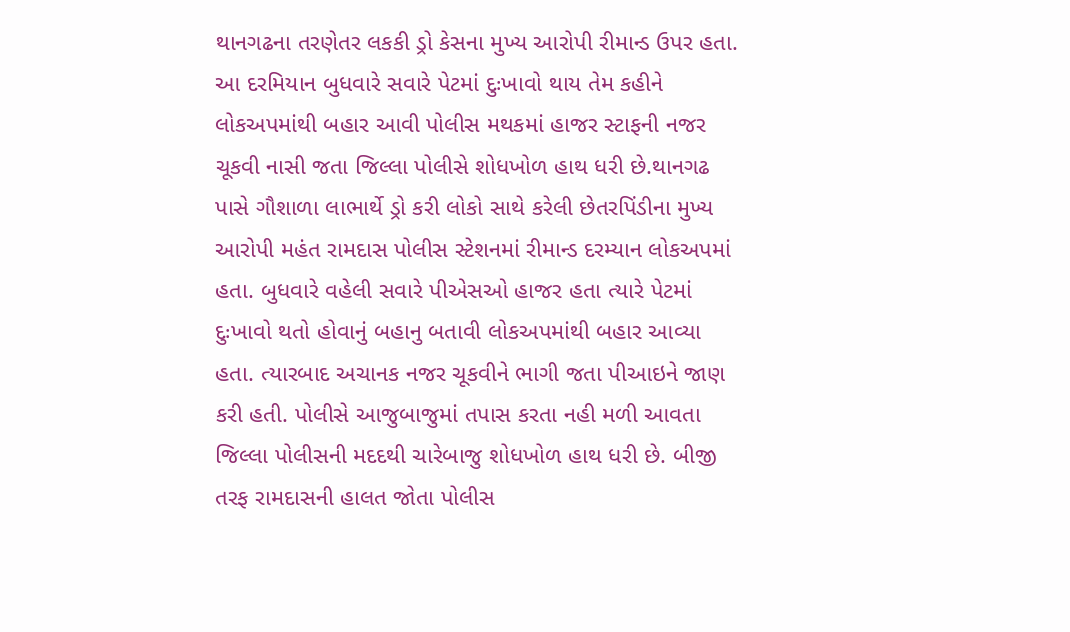થાનગઢના તરણેતર લકકી ડ્રો કેસના મુખ્ય આરોપી રીમાન્ડ ઉપર હતા. આ દરમિયાન બુધવારે સવારે પેટમાં દુઃખાવો થાય તેમ કહીને લોકઅપમાંથી બહાર આવી પોલીસ મથકમાં હાજર સ્ટાફની નજર ચૂકવી નાસી જતા જિલ્લા પોલીસે શોધખોળ હાથ ધરી છે.થાનગઢ પાસે ગૌશાળા લાભાર્થે ડ્રો કરી લોકો સાથે કરેલી છેતરપિંડીના મુખ્ય આરોપી મહંત રામદાસ પોલીસ સ્ટેશનમાં રીમાન્ડ દરમ્યાન લોકઅપમાં હતા. બુધવારે વહેલી સવારે પીએસઓ હાજર હતા ત્યારે પેટમાં દુઃખાવો થતો હોવાનું બહાનુ બતાવી લોકઅપમાંથી બહાર આવ્યા હતા. ત્યારબાદ અચાનક નજર ચૂકવીને ભાગી જતા પીઆઇને જાણ કરી હતી. પોલીસે આજુબાજુમાં તપાસ કરતા નહી મળી આવતા જિલ્લા પોલીસની મદદથી ચારેબાજુ શોધખોળ હાથ ધરી છે. બીજી તરફ રામદાસની હાલત જોતા પોલીસ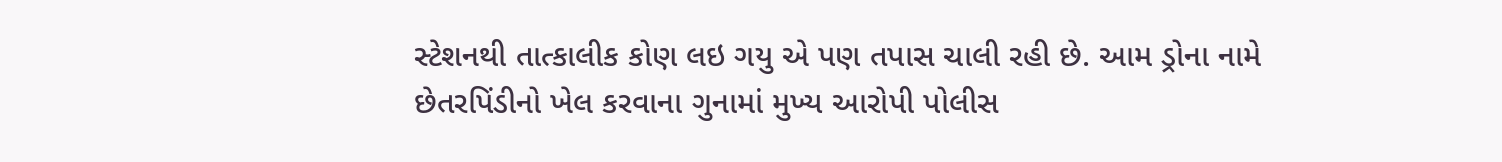સ્ટેશનથી તાત્કાલીક કોણ લઇ ગયુ એ પણ તપાસ ચાલી રહી છે. આમ ડ્રોના નામે છેતરપિંડીનો ખેલ કરવાના ગુનામાં મુખ્ય આરોપી પોલીસ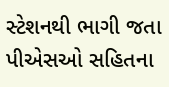સ્ટેશનથી ભાગી જતા પીએસઓ સહિતના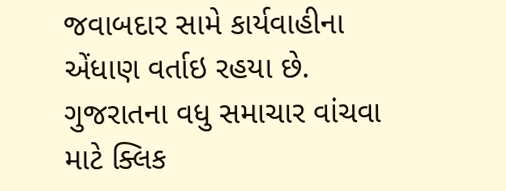જવાબદાર સામે કાર્યવાહીના એંધાણ વર્તાઇ રહયા છે. ગુજરાતના વધુ સમાચાર વાંચવા માટે ક્લિક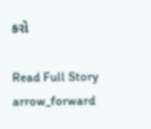કરો

Read Full Story arrow_forward